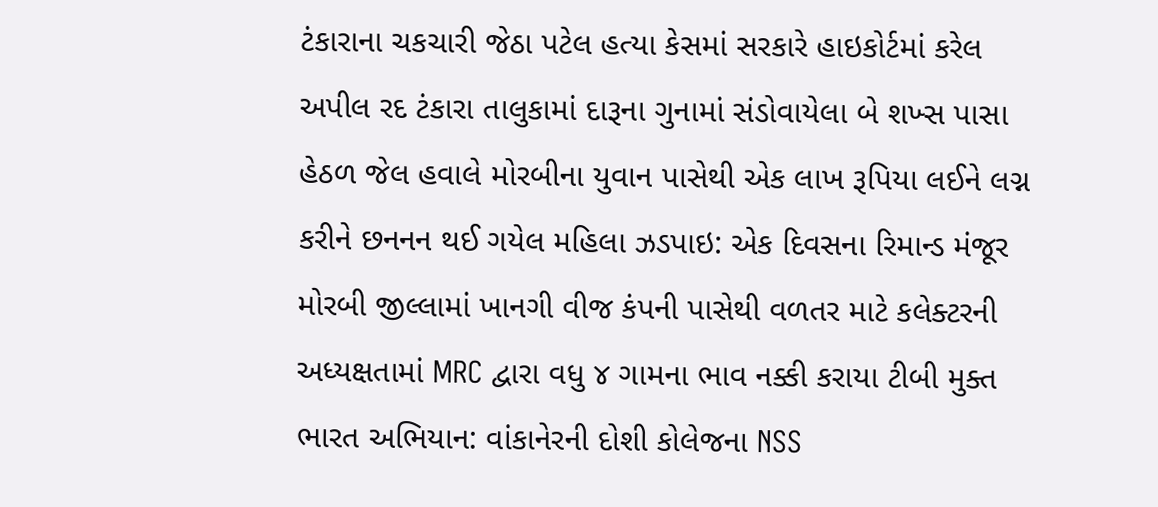ટંકારાના ચકચારી જેઠા પટેલ હત્યા કેસમાં સરકારે હાઇકોર્ટમાં કરેલ અપીલ રદ ટંકારા તાલુકામાં દારૂના ગુનામાં સંડોવાયેલા બે શખ્સ પાસા હેઠળ જેલ હવાલે મોરબીના યુવાન પાસેથી એક લાખ રૂપિયા લઈને લગ્ન કરીને છનનન થઈ ગયેલ મહિલા ઝડપાઇ: એક દિવસના રિમાન્ડ મંજૂર મોરબી જીલ્લામાં ખાનગી વીજ કંપની પાસેથી વળતર માટે કલેક્ટરની અધ્યક્ષતામાં MRC દ્વારા વધુ ૪ ગામના ભાવ નક્કી કરાયા ટીબી મુક્ત ભારત અભિયાન: વાંકાનેરની દોશી કોલેજના NSS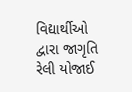વિદ્યાર્થીઓ દ્વારા જાગૃતિ રેલી યોજાઈ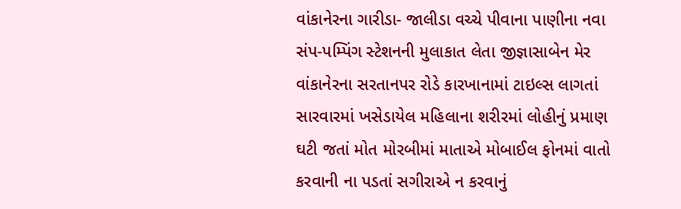વાંકાનેરના ગારીડા- જાલીડા વચ્ચે પીવાના પાણીના નવા સંપ-પમ્પિંગ સ્ટેશનની મુલાકાત લેતા જીજ્ઞાસાબેન મેર વાંકાનેરના સરતાનપર રોડે કારખાનામાં ટાઇલ્સ લાગતાં સારવારમાં ખસેડાયેલ મહિલાના શરીરમાં લોહીનું પ્રમાણ ઘટી જતાં મોત મોરબીમાં માતાએ મોબાઈલ ફોનમાં વાતો કરવાની ના પડતાં સગીરાએ ન કરવાનું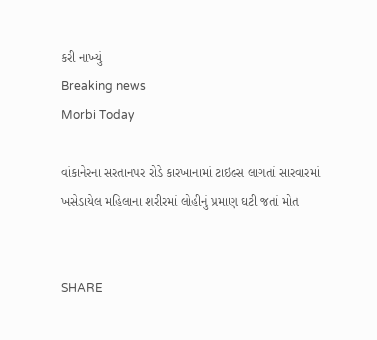કરી નાખ્યું
Breaking news
Morbi Today

વાંકાનેરના સરતાનપર રોડે કારખાનામાં ટાઇલ્સ લાગતાં સારવારમાં ખસેડાયેલ મહિલાના શરીરમાં લોહીનું પ્રમાણ ઘટી જતાં મોત


SHARE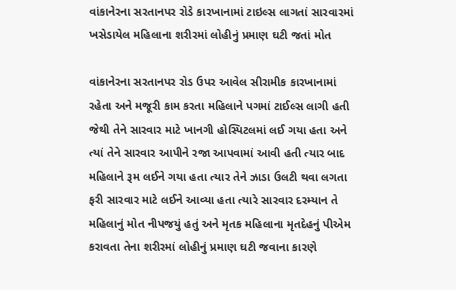વાંકાનેરના સરતાનપર રોડે કારખાનામાં ટાઇલ્સ લાગતાં સારવારમાં ખસેડાયેલ મહિલાના શરીરમાં લોહીનું પ્રમાણ ઘટી જતાં મોત

વાંકાનેરના સરતાનપર રોડ ઉપર આવેલ સીરામીક કારખાનામાં રહેતા અને મજૂરી કામ કરતા મહિલાને પગમાં ટાઈલ્સ લાગી હતી જેથી તેને સારવાર માટે ખાનગી હોસ્પિટલમાં લઈ ગયા હતા અને ત્યાં તેને સારવાર આપીને રજા આપવામાં આવી હતી ત્યાર બાદ મહિલાને રૂમ લઈને ગયા હતા ત્યાર તેને ઝાડા ઉલટી થવા લગતા ફરી સારવાર માટે લઈને આવ્યા હતા ત્યારે સારવાર દરમ્યાન તે મહિલાનું મોત નીપજયું હતું અને મૃતક મહિલાના મૃતદેહનું પીએમ કરાવતા તેના શરીરમાં લોહીનું પ્રમાણ ઘટી જવાના કારણે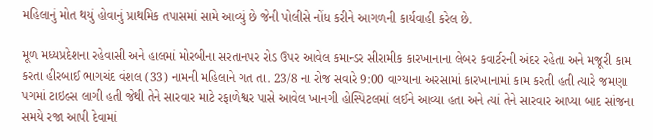મહિલાનું મોત થયું હોવાનું પ્રાથમિક તપાસમાં સામે આવ્યું છે જેની પોલીસે નોંધ કરીને આગળની કાર્યવાહી કરેલ છે.

મૂળ મધ્યપ્રદેશના રહેવાસી અને હાલમાં મોરબીના સરતાનપર રોડ ઉપર આવેલ કમાન્ડર સીરામીક કારખાનાના લેબર કવાર્ટરની અંદર રહેતા અને મજૂરી કામ કરતા હીરબાઈ ભાગચંદ વંશલ (33) નામની મહિલાને ગત તા. 23/8 ના રોજ સવારે 9:00 વાગ્યાના અરસામાં કારખાનામાં કામ કરતી હતી ત્યારે જમણા પગમાં ટાઇલ્સ લાગી હતી જેથી તેને સારવાર માટે રફાળેશ્વર પાસે આવેલ ખાનગી હોસ્પિટલમાં લઈને આવ્યા હતા અને ત્યાં તેને સારવાર આપ્યા બાદ સાંજના સમયે રજા આપી દેવામાં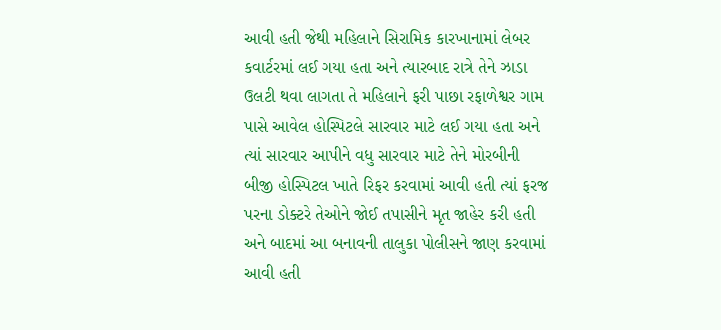આવી હતી જેથી મહિલાને સિરામિક કારખાનામાં લેબર કવાર્ટરમાં લઈ ગયા હતા અને ત્યારબાદ રાત્રે તેને ઝાડા ઉલટી થવા લાગતા તે મહિલાને ફરી પાછા રફાળેશ્વર ગામ પાસે આવેલ હોસ્પિટલે સારવાર માટે લઈ ગયા હતા અને ત્યાં સારવાર આપીને વધુ સારવાર માટે તેને મોરબીની બીજી હોસ્પિટલ ખાતે રિફર કરવામાં આવી હતી ત્યાં ફરજ પરના ડોક્ટરે તેઓને જોઈ તપાસીને મૃત જાહેર કરી હતી અને બાદમાં આ બનાવની તાલુકા પોલીસને જાણ કરવામાં આવી હતી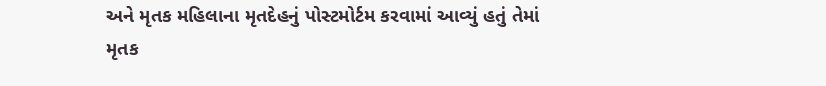અને મૃતક મહિલાના મૃતદેહનું પોસ્ટમોર્ટમ કરવામાં આવ્યું હતું તેમાં મૃતક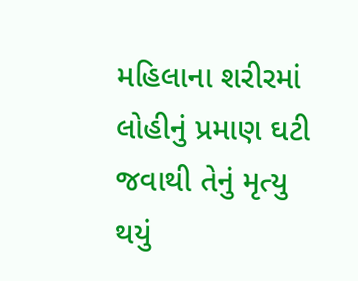મહિલાના શરીરમાં લોહીનું પ્રમાણ ઘટી જવાથી તેનું મૃત્યુ થયું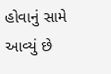હોવાનું સામે આવ્યું છે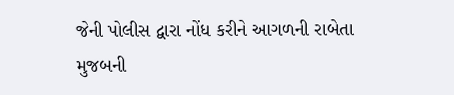જેની પોલીસ દ્વારા નોંધ કરીને આગળની રાબેતા મુજબની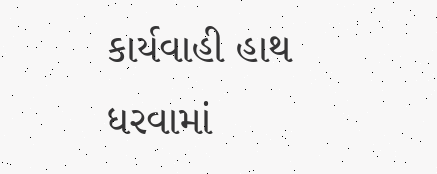કાર્યવાહી હાથ ધરવામાં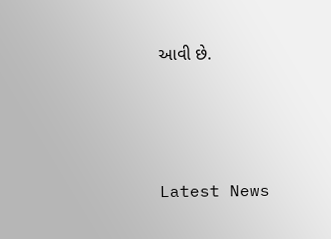આવી છે.




Latest News